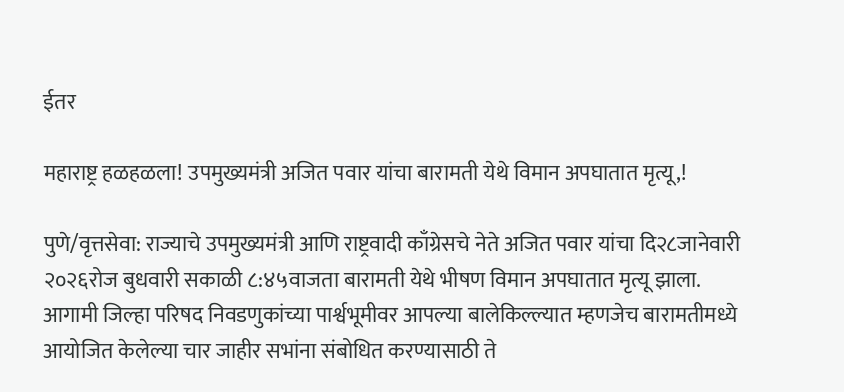ईतर

महाराष्ट्र हळहळला! उपमुख्यमंत्री अजित पवार यांचा बारामती येथे विमान अपघातात मृत्यू,!

पुणे/वृत्तसेवा: राज्याचे उपमुख्यमंत्री आणि राष्ट्रवादी काँग्रेसचे नेते अजित पवार यांचा दि२८जानेवारी २०२६रोज बुधवारी सकाळी ८:४५वाजता बारामती येथे भीषण विमान अपघातात मृत्यू झाला. आगामी जिल्हा परिषद निवडणुकांच्या पार्श्वभूमीवर आपल्या बालेकिल्ल्यात म्हणजेच बारामतीमध्ये आयोजित केलेल्या चार जाहीर सभांना संबोधित करण्यासाठी ते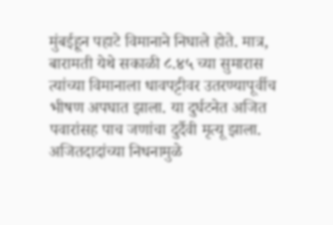मुंबईहून पहाटे विमानाने निघाले होते. मात्र, बारामती येथे सकाळी ८.४५ च्या सुमारास त्यांच्या विमानाला धावपट्टीवर उतरण्यापूर्वीच भीषण अपघात झाला. या दुर्घटनेत अजित पवारांसह पाच जणांचा दुर्दैवी मृत्यू झाला. अजितदादांच्या निधनामुळे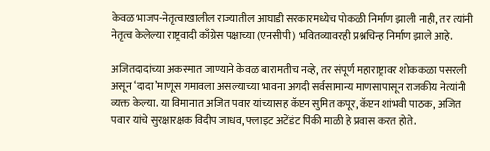केवळ भाजप-नेतृत्वाखालील राज्यातील आघाडी सरकारमध्येच पोकळी निर्माण झाली नाही, तर त्यांनी नेतृत्व केलेल्या राष्ट्रवादी काँग्रेस पक्षाच्या (एनसीपी) भवितव्यावरही प्रश्नचिन्ह निर्माण झाले आहे.

अजितदादांच्या अकस्मात जाण्याने केवळ बारामतीच नव्हे, तर संपूर्ण महाराष्ट्रावर शोककळा पसरली असून ‘दादा’माणूस गमावला असल्याच्या भावना अगदी सर्वसामान्य माणसापासून राजकीय नेत्यांनी व्यक्त केल्या. या विमानात अजित पवार यांच्यासह कॅप्टन सुमित कपूर, कॅप्टन शांभवी पाठक, अजित पवार यांचे सुरक्षारक्षक विदीप जाधव, फ्लाइट अटेंडंट पिंकी माळी हे प्रवास करत होते.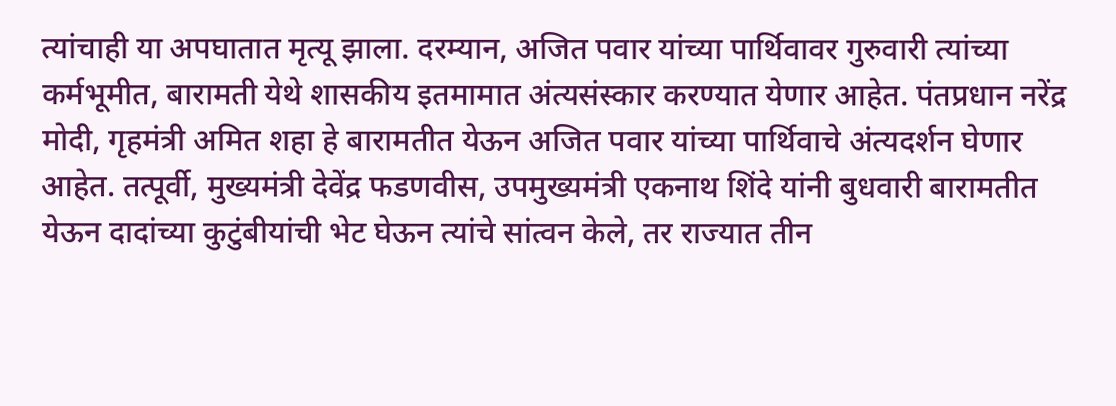त्यांचाही या अपघातात मृत्यू झाला. दरम्यान, अजित पवार यांच्या पार्थिवावर गुरुवारी त्यांच्या कर्मभूमीत, बारामती येथे शासकीय इतमामात अंत्यसंस्कार करण्यात येणार आहेत. पंतप्रधान नरेंद्र मोदी, गृहमंत्री अमित शहा हे बारामतीत येऊन अजित पवार यांच्या पार्थिवाचे अंत्यदर्शन घेणार आहेत. तत्पूर्वी, मुख्यमंत्री देवेंद्र फडणवीस, उपमुख्यमंत्री एकनाथ शिंदे यांनी बुधवारी बारामतीत येऊन दादांच्या कुटुंबीयांची भेट घेऊन त्यांचे सांत्वन केले, तर राज्यात तीन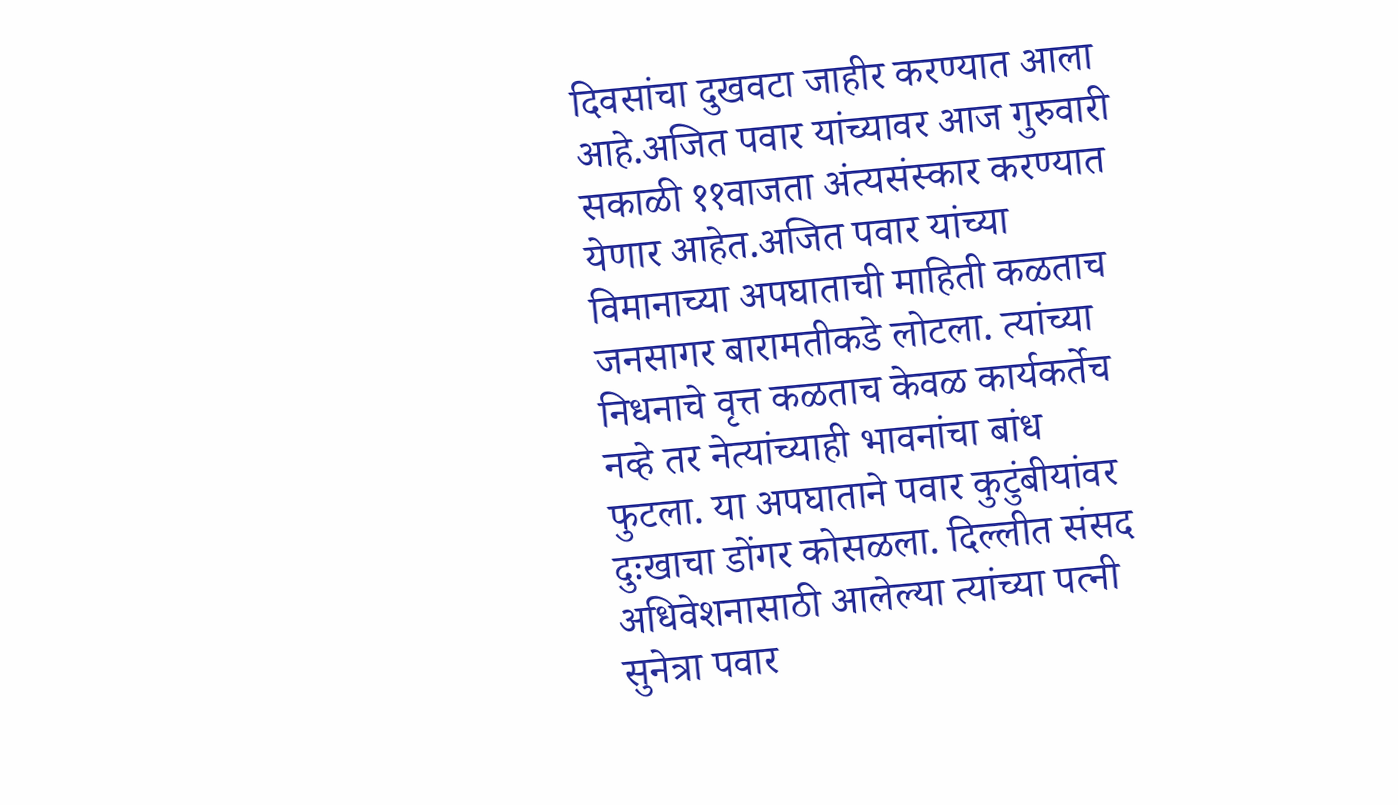दिवसांचा दुखवटा जाहीर करण्यात आला आहे.अजित पवार यांच्यावर आज गुरुवारी सकाळी ११वाजता अंत्यसंस्कार करण्यात येणार आहेत.अजित पवार यांच्या विमानाच्या अपघाताची माहिती कळताच जनसागर बारामतीकडे लोटला. त्यांच्या निधनाचे वृत्त कळताच केवळ कार्यकर्तेच नव्हे तर नेत्यांच्याही भावनांचा बांध फुटला. या अपघाताने पवार कुटुंबीयांवर दुःखाचा डोंगर कोसळला. दिल्लीत संसद अधिवेशनासाठी आलेल्या त्यांच्या पत्नी सुनेत्रा पवार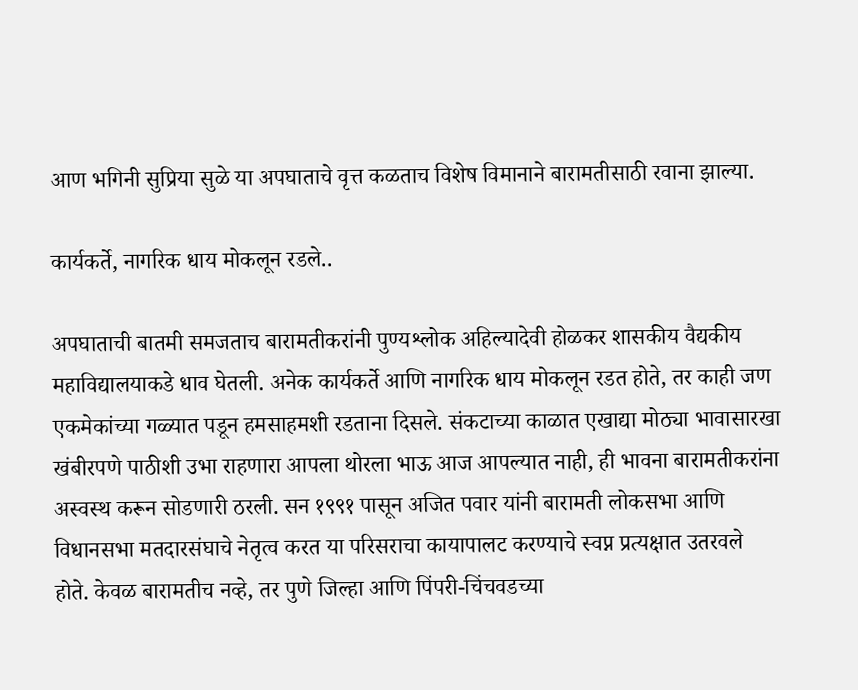आण भगिनी सुप्रिया सुळे या अपघाताचे वृत्त कळताच विशेष विमानाने बारामतीसाठी रवाना झाल्या.

कार्यकर्ते, नागरिक धाय मोकलून रडले..

अपघाताची बातमी समजताच बारामतीकरांनी पुण्यश्लोक अहिल्यादेवी होळकर शासकीय वैद्यकीय महाविद्यालयाकडे धाव घेतली. अनेक कार्यकर्ते आणि नागरिक धाय मोकलून रडत होते, तर काही जण एकमेकांच्या गळ्यात पडून हमसाहमशी रडताना दिसले. संकटाच्या काळात एखाद्या मोठ्या भावासारखा खंबीरपणे पाठीशी उभा राहणारा आपला थोरला भाऊ आज आपल्यात नाही, ही भावना बारामतीकरांना अस्वस्थ करून सोडणारी ठरली. सन १९९१ पासून अजित पवार यांनी बारामती लोकसभा आणि विधानसभा मतदारसंघाचे नेतृत्व करत या परिसराचा कायापालट करण्याचे स्वप्न प्रत्यक्षात उतरवले होते. केवळ बारामतीच नव्हे, तर पुणे जिल्हा आणि पिंपरी-चिंचवडच्या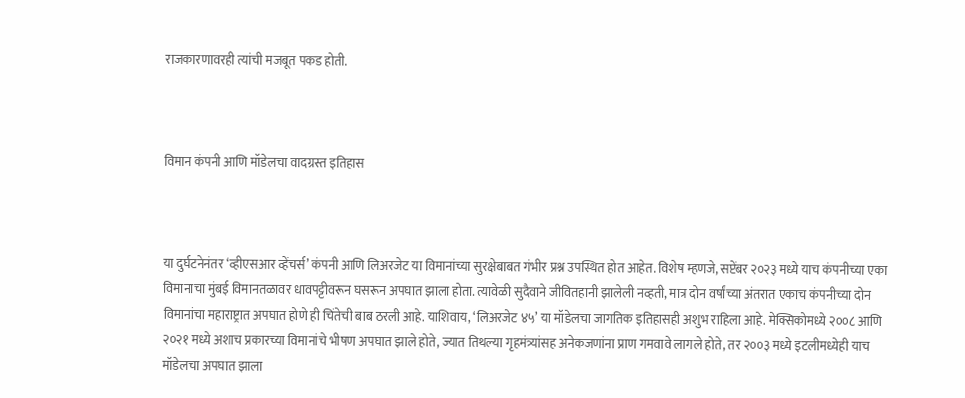राजकारणावरही त्यांची मजबूत पकड होती.



विमान कंपनी आणि मॉडेलचा वादग्रस्त इतिहास



या दुर्घटनेनंतर ‘व्हीएसआर व्हेंचर्स’ कंपनी आणि लिअरजेट या विमानांच्या सुरक्षेबाबत गंभीर प्रश्न उपस्थित होत आहेत. विशेष म्हणजे, सप्टेंबर २०२३ मध्ये याच कंपनीच्या एका विमानाचा मुंबई विमानतळावर धावपट्टीवरून घसरून अपघात झाला होता. त्यावेळी सुदैवाने जीवितहानी झालेली नव्हती, मात्र दोन वर्षांच्या अंतरात एकाच कंपनीच्या दोन विमानांचा महाराष्ट्रात अपघात होणे ही चिंतेची बाब ठरली आहे. याशिवाय, ‘लिअरजेट ४५’ या मॉडेलचा जागतिक इतिहासही अशुभ राहिला आहे. मेक्सिकोमध्ये २००८ आणि २०२१ मध्ये अशाच प्रकारच्या विमानांचे भीषण अपघात झाले होते, ज्यात तिथल्या गृहमंत्र्यांसह अनेकजणांना प्राण गमवावे लागले होते, तर २००३ मध्ये इटलीमध्येही याच मॉडेलचा अपघात झाला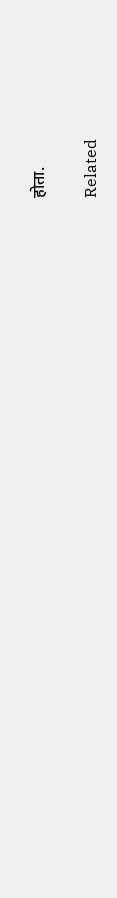होता.

Related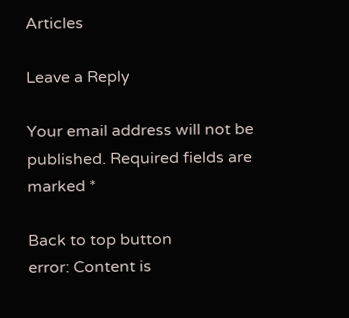Articles

Leave a Reply

Your email address will not be published. Required fields are marked *

Back to top button
error: Content is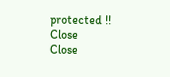protected !!
Close
Close